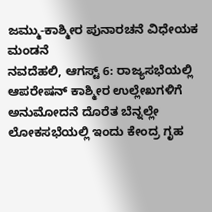ಜಮ್ಮು-ಕಾಶ್ಮೀರ ಪುನಾರಚನೆ ವಿಧೇಯಕ ಮಂಡನೆ
ನವದೆಹಲಿ, ಆಗಸ್ಟ್ 6: ರಾಜ್ಯಸಭೆಯಲ್ಲಿ ಆಪರೇಷನ್ ಕಾಶ್ಮೀರ ಉಲ್ಲೇಖಗಳಿಗೆ ಅನುಮೋದನೆ ದೊರೆತ ಬೆನ್ನಲ್ಲೇ ಲೋಕಸಭೆಯಲ್ಲಿ ಇಂದು ಕೇಂದ್ರ ಗೃಹ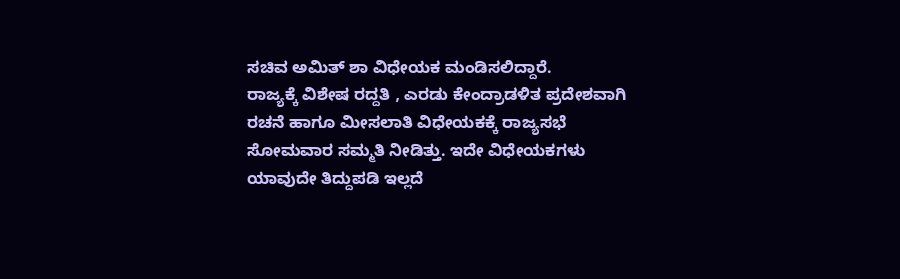ಸಚಿವ ಅಮಿತ್ ಶಾ ವಿಧೇಯಕ ಮಂಡಿಸಲಿದ್ದಾರೆ.
ರಾಜ್ಯಕ್ಕೆ ವಿಶೇಷ ರದ್ದತಿ , ಎರಡು ಕೇಂದ್ರಾಡಳಿತ ಪ್ರದೇಶವಾಗಿ ರಚನೆ ಹಾಗೂ ಮೀಸಲಾತಿ ವಿಧೇಯಕಕ್ಕೆ ರಾಜ್ಯಸಭೆ ಸೋಮವಾರ ಸಮ್ಮತಿ ನೀಡಿತ್ತು. ಇದೇ ವಿಧೇಯಕಗಳು ಯಾವುದೇ ತಿದ್ದುಪಡಿ ಇಲ್ಲದೆ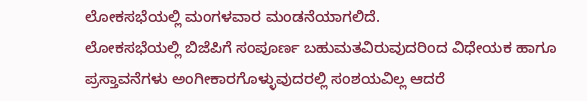ಲೋಕಸಭೆಯಲ್ಲಿ ಮಂಗಳವಾರ ಮಂಡನೆಯಾಗಲಿದೆ.
ಲೋಕಸಭೆಯಲ್ಲಿ ಬಿಜೆಪಿಗೆ ಸಂಪೂರ್ಣ ಬಹುಮತವಿರುವುದರಿಂದ ವಿಧೇಯಕ ಹಾಗೂ ಪ್ರಸ್ತಾವನೆಗಳು ಅಂಗೀಕಾರಗೊಳ್ಳುವುದರಲ್ಲಿ ಸಂಶಯವಿಲ್ಲ ಆದರೆ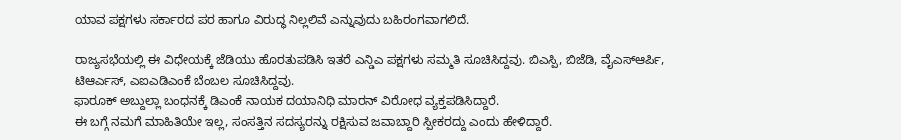ಯಾವ ಪಕ್ಷಗಳು ಸರ್ಕಾರದ ಪರ ಹಾಗೂ ವಿರುದ್ಧ ನಿಲ್ಲಲಿವೆ ಎನ್ನುವುದು ಬಹಿರಂಗವಾಗಲಿದೆ.

ರಾಜ್ಯಸಭೆಯಲ್ಲಿ ಈ ವಿಧೇಯಕ್ಕೆ ಜೆಡಿಯು ಹೊರತುಪಡಿಸಿ ಇತರೆ ಎನ್ಡಿಎ ಪಕ್ಷಗಳು ಸಮ್ಮತಿ ಸೂಚಿಸಿದ್ದವು. ಬಿಎಸ್ಪಿ, ಬಿಜೆಡಿ, ವೈಎಸ್ಆರ್ಪಿ, ಟಿಆರ್ಎಸ್, ಎಐಎಡಿಎಂಕೆ ಬೆಂಬಲ ಸೂಚಿಸಿದ್ದವು.
ಫಾರೂಕ್ ಅಬ್ದುಲ್ಲಾ ಬಂಧನಕ್ಕೆ ಡಿಎಂಕೆ ನಾಯಕ ದಯಾನಿಧಿ ಮಾರನ್ ವಿರೋಧ ವ್ಯಕ್ತಪಡಿಸಿದ್ದಾರೆ.
ಈ ಬಗ್ಗೆ ನಮಗೆ ಮಾಹಿತಿಯೇ ಇಲ್ಲ, ಸಂಸತ್ತಿನ ಸದಸ್ಯರನ್ನು ರಕ್ಷಿಸುವ ಜವಾಬ್ದಾರಿ ಸ್ಪೀಕರದ್ದು ಎಂದು ಹೇಳಿದ್ದಾರೆ.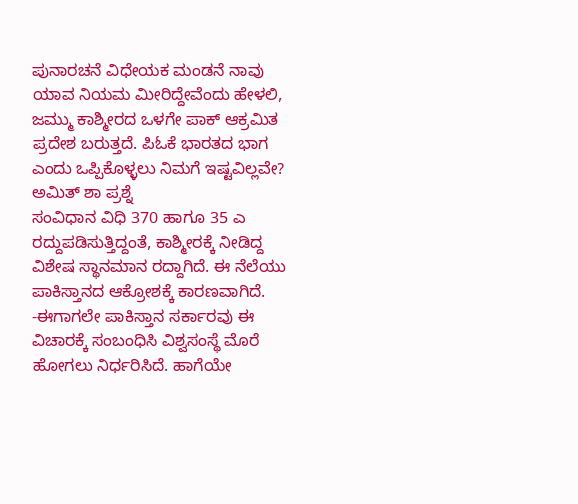ಪುನಾರಚನೆ ವಿಧೇಯಕ ಮಂಡನೆ ನಾವು ಯಾವ ನಿಯಮ ಮೀರಿದ್ದೇವೆಂದು ಹೇಳಲಿ, ಜಮ್ಮು ಕಾಶ್ಮೀರದ ಒಳಗೇ ಪಾಕ್ ಆಕ್ರಮಿತ ಪ್ರದೇಶ ಬರುತ್ತದೆ. ಪಿಓಕೆ ಭಾರತದ ಭಾಗ ಎಂದು ಒಪ್ಪಿಕೊಳ್ಳಲು ನಿಮಗೆ ಇಷ್ಟವಿಲ್ಲವೇ? ಅಮಿತ್ ಶಾ ಪ್ರಶ್ನೆ
ಸಂವಿಧಾನ ವಿಧಿ 370 ಹಾಗೂ 35 ಎ ರದ್ದುಪಡಿಸುತ್ತಿದ್ದಂತೆ, ಕಾಶ್ಮೀರಕ್ಕೆ ನೀಡಿದ್ದ ವಿಶೇಷ ಸ್ಥಾನಮಾನ ರದ್ದಾಗಿದೆ. ಈ ನೆಲೆಯು ಪಾಕಿಸ್ತಾನದ ಆಕ್ರೋಶಕ್ಕೆ ಕಾರಣವಾಗಿದೆ.
-ಈಗಾಗಲೇ ಪಾಕಿಸ್ತಾನ ಸರ್ಕಾರವು ಈ ವಿಚಾರಕ್ಕೆ ಸಂಬಂಧಿಸಿ ವಿಶ್ವಸಂಸ್ಥೆ ಮೊರೆ ಹೋಗಲು ನಿರ್ಧರಿಸಿದೆ. ಹಾಗೆಯೇ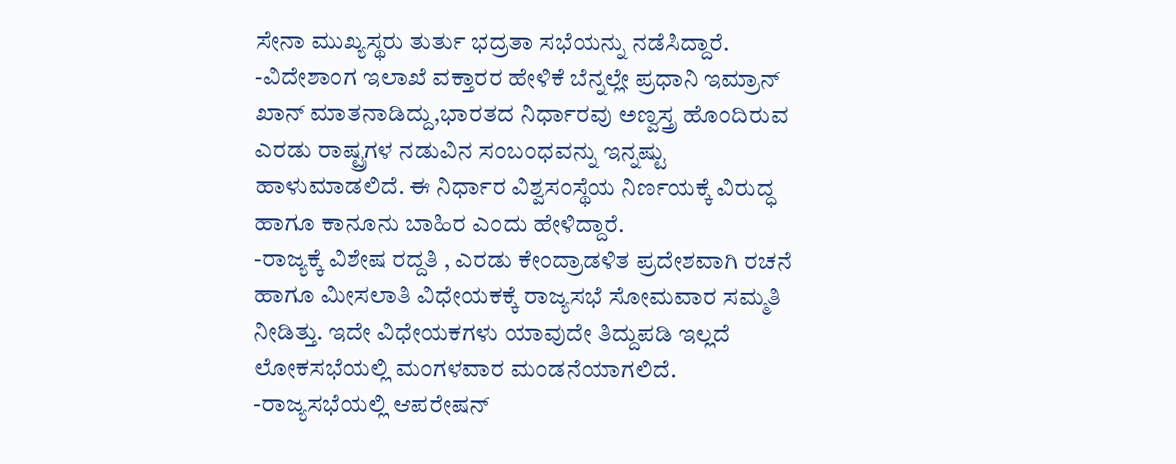ಸೇನಾ ಮುಖ್ಯಸ್ಥರು ತುರ್ತು ಭದ್ರತಾ ಸಭೆಯನ್ನು ನಡೆಸಿದ್ದಾರೆ.
-ವಿದೇಶಾಂಗ ಇಲಾಖೆ ವಕ್ತಾರರ ಹೇಳಿಕೆ ಬೆನ್ನಲ್ಲೇ ಪ್ರಧಾನಿ ಇಮ್ರಾನ್ ಖಾನ್ ಮಾತನಾಡಿದ್ದು,ಭಾರತದ ನಿರ್ಧಾರವು ಅಣ್ವಸ್ತ್ರ ಹೊಂದಿರುವ ಎರಡು ರಾಷ್ಟ್ರಗಳ ನಡುವಿನ ಸಂಬಂಧವನ್ನು ಇನ್ನಷ್ಟು ಹಾಳುಮಾಡಲಿದೆ. ಈ ನಿರ್ಧಾರ ವಿಶ್ವಸಂಸ್ಥೆಯ ನಿರ್ಣಯಕ್ಕೆ ವಿರುದ್ಧ ಹಾಗೂ ಕಾನೂನು ಬಾಹಿರ ಎಂದು ಹೇಳಿದ್ದಾರೆ.
-ರಾಜ್ಯಕ್ಕೆ ವಿಶೇಷ ರದ್ದತಿ , ಎರಡು ಕೇಂದ್ರಾಡಳಿತ ಪ್ರದೇಶವಾಗಿ ರಚನೆ ಹಾಗೂ ಮೀಸಲಾತಿ ವಿಧೇಯಕಕ್ಕೆ ರಾಜ್ಯಸಭೆ ಸೋಮವಾರ ಸಮ್ಮತಿ ನೀಡಿತ್ತು. ಇದೇ ವಿಧೇಯಕಗಳು ಯಾವುದೇ ತಿದ್ದುಪಡಿ ಇಲ್ಲದೆ ಲೋಕಸಭೆಯಲ್ಲಿ ಮಂಗಳವಾರ ಮಂಡನೆಯಾಗಲಿದೆ.
-ರಾಜ್ಯಸಭೆಯಲ್ಲಿ ಆಪರೇಷನ್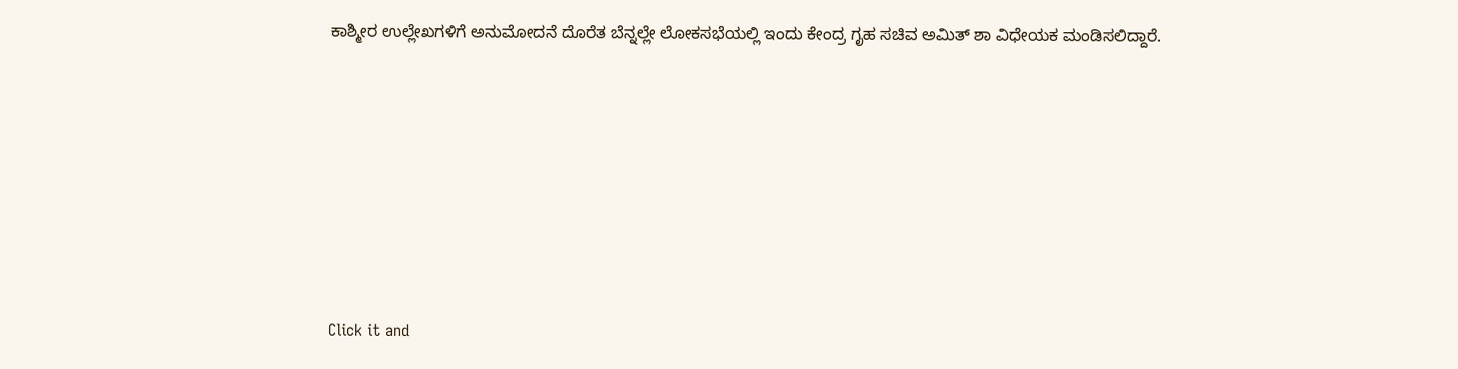ಕಾಶ್ಮೀರ ಉಲ್ಲೇಖಗಳಿಗೆ ಅನುಮೋದನೆ ದೊರೆತ ಬೆನ್ನಲ್ಲೇ ಲೋಕಸಭೆಯಲ್ಲಿ ಇಂದು ಕೇಂದ್ರ ಗೃಹ ಸಚಿವ ಅಮಿತ್ ಶಾ ವಿಧೇಯಕ ಮಂಡಿಸಲಿದ್ದಾರೆ.












Click it and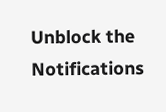Unblock the Notifications